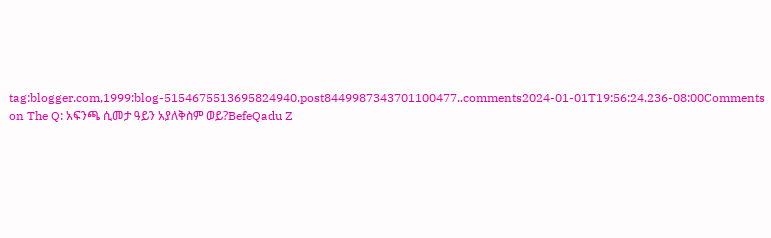tag:blogger.com,1999:blog-5154675513695824940.post8449987343701100477..comments2024-01-01T19:56:24.236-08:00Comments on The Q: አፍንጫ ሲመታ ዓይን አያለቅስም ወይ?BefeQadu Z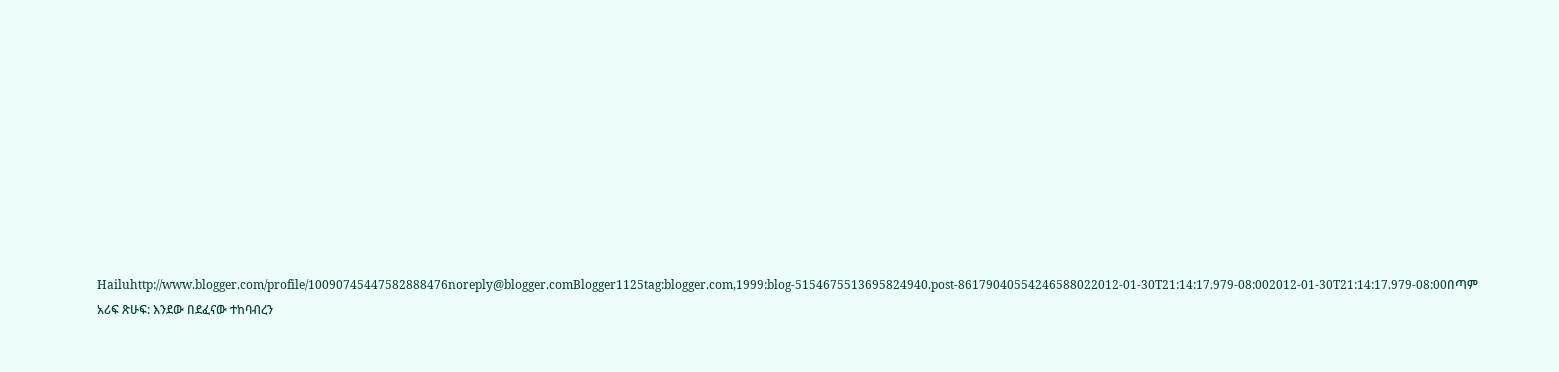Hailuhttp://www.blogger.com/profile/10090745447582888476noreply@blogger.comBlogger1125tag:blogger.com,1999:blog-5154675513695824940.post-86179040554246588022012-01-30T21:14:17.979-08:002012-01-30T21:14:17.979-08:00በጣም አሪፍ ጽሁፍ: እንደው በደፈናው ተከባብረን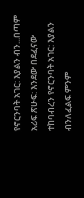የኖርንባት አገር: እያልን ብን...በጣም አሪፍ ጽሁፍ: እንደው በደፈናው ተከባብረን የኖርንባት አገር: እያልን ብንለፈልፍ ምንም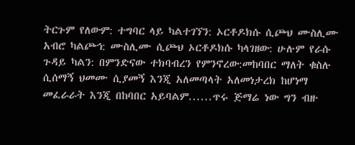ትርጉም የለውም: ተግባር ላይ ካልተገኘን: ኦርቶዶክሱ ሲጮህ ሙስሊሙ አብሮ ካልጮኅ: ሙስሊሙ ሲጮህ ኦርቶዶክሱ ካላገዘው: ሁሉም የራሱ ጉዳይ ካልን: በምንድናው ተክባብረን የምንኖረው:መከባበር ማለት ቁስሉ ሲሰማኝ ህመሙ ሲያመኝ እንጂ አለመጣላት አለመነታረክ ከሆነማ መፈራራት እንጂ በከባበር አይባልም......ጥሩ ጅማሬ ነው ግን ብዙ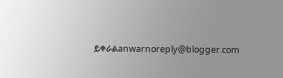ይቀራልanwarnoreply@blogger.com